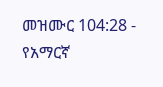መዝሙር 104:28 - የአማርኛ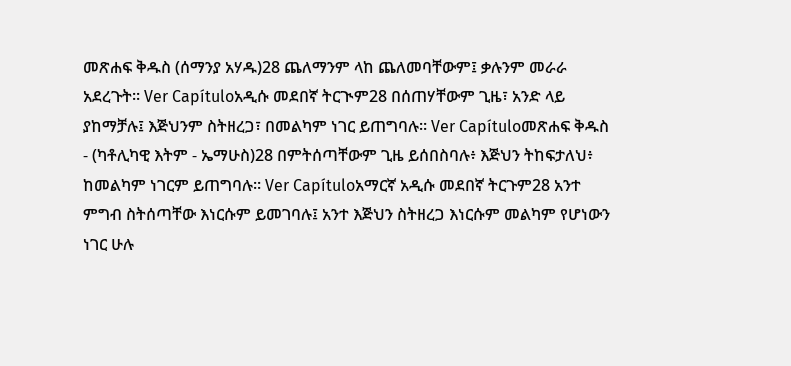መጽሐፍ ቅዱስ (ሰማንያ አሃዱ)28 ጨለማንም ላከ ጨለመባቸውም፤ ቃሉንም መራራ አደረጉት። Ver Capítuloአዲሱ መደበኛ ትርጒም28 በሰጠሃቸውም ጊዜ፣ አንድ ላይ ያከማቻሉ፤ እጅህንም ስትዘረጋ፣ በመልካም ነገር ይጠግባሉ። Ver Capítuloመጽሐፍ ቅዱስ - (ካቶሊካዊ እትም - ኤማሁስ)28 በምትሰጣቸውም ጊዜ ይሰበስባሉ፥ እጅህን ትከፍታለህ፥ ከመልካም ነገርም ይጠግባሉ። Ver Capítuloአማርኛ አዲሱ መደበኛ ትርጉም28 አንተ ምግብ ስትሰጣቸው እነርሱም ይመገባሉ፤ አንተ እጅህን ስትዘረጋ እነርሱም መልካም የሆነውን ነገር ሁሉ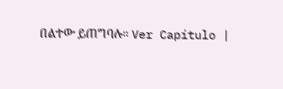በልተው ይጠግባሉ። Ver Capítulo |